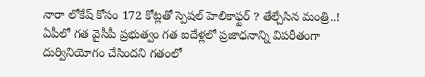నారా లోకేష్ కోసం 172 కోట్లతో స్పెషల్ హెలికాఫ్టర్ ? తేల్చేసిన మంత్రి..!
ఏపీలో గత వైసీపీ ప్రభుత్వం గత ఐదేళ్లలో ప్రజాధనాన్ని విపరీతంగా దుర్వినియోగం చేసిందని గతంలో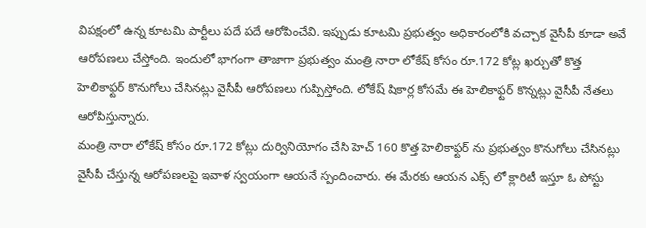విపక్షంలో ఉన్న కూటమి పార్టీలు పదే పదే ఆరోపించేవి. ఇప్పుడు కూటమి ప్రభుత్వం అధికారంలోకి వచ్చాక వైసీపీ కూడా అవే ఆరోపణలు చేస్తోంది. ఇందులో భాగంగా తాజాగా ప్రభుత్వం మంత్రి నారా లోకేష్ కోసం రూ.172 కోట్ల ఖర్చుతో కొత్త హెలికాఫ్టర్ కొనుగోలు చేసినట్లు వైసీపీ ఆరోపణలు గుప్పిస్తోంది. లోకేష్ షికార్ల కోసమే ఈ హెలికాఫ్టర్ కొన్నట్లు వైసీపీ నేతలు ఆరోపిస్తున్నారు.
మంత్రి నారా లోకేష్ కోసం రూ.172 కోట్లు దుర్వినియోగం చేసి హెచ్ 160 కొత్త హెలికాఫ్టర్ ను ప్రభుత్వం కొనుగోలు చేసినట్లు వైసీపీ చేస్తున్న ఆరోపణలపై ఇవాళ స్వయంగా ఆయనే స్పందించారు. ఈ మేరకు ఆయన ఎక్స్ లో క్లారిటీ ఇస్తూ ఓ పోస్టు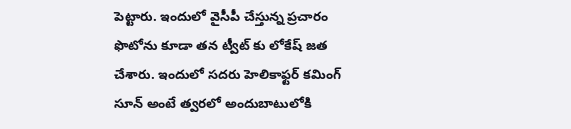పెట్టారు. ఇందులో వైసీపీ చేస్తున్న ప్రచారం ఫొటోను కూడా తన ట్వీట్ కు లోకేష్ జత చేశారు. ఇందులో సదరు హెలికాఫ్టర్ కమింగ్ సూన్ అంటే త్వరలో అందుబాటులోకి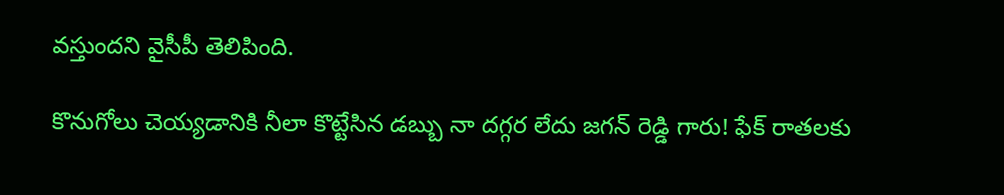వస్తుందని వైసీపీ తెలిపింది.

కొనుగోలు చెయ్యడానికి నీలా కొట్టేసిన డబ్బు నా దగ్గర లేదు జగన్ రెడ్డి గారు! ఫేక్ రాతలకు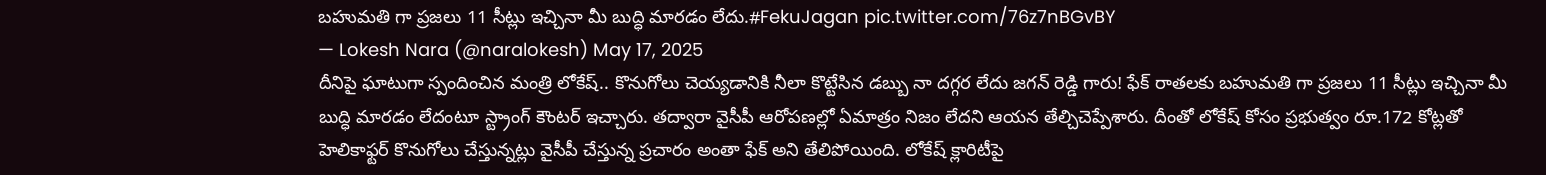బహుమతి గా ప్రజలు 11 సీట్లు ఇచ్చినా మీ బుద్ధి మారడం లేదు.#FekuJagan pic.twitter.com/76z7nBGvBY
— Lokesh Nara (@naralokesh) May 17, 2025
దీనిపై ఘాటుగా స్పందించిన మంత్రి లోకేష్.. కొనుగోలు చెయ్యడానికి నీలా కొట్టేసిన డబ్బు నా దగ్గర లేదు జగన్ రెడ్డి గారు! ఫేక్ రాతలకు బహుమతి గా ప్రజలు 11 సీట్లు ఇచ్చినా మీ బుద్ధి మారడం లేదంటూ స్ట్రాంగ్ కౌంటర్ ఇచ్చారు. తద్వారా వైసీపీ ఆరోపణల్లో ఏమాత్రం నిజం లేదని ఆయన తేల్చిచెప్పేశారు. దీంతో లోకేష్ కోసం ప్రభుత్వం రూ.172 కోట్లతో హెలికాఫ్టర్ కొనుగోలు చేస్తున్నట్లు వైసీపీ చేస్తున్న ప్రచారం అంతా ఫేక్ అని తేలిపోయింది. లోకేష్ క్లారిటీపై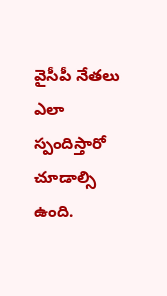వైసీపీ నేతలు ఎలా స్పందిస్తారో చూడాల్సి ఉంది.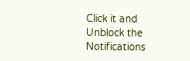Click it and Unblock the Notifications